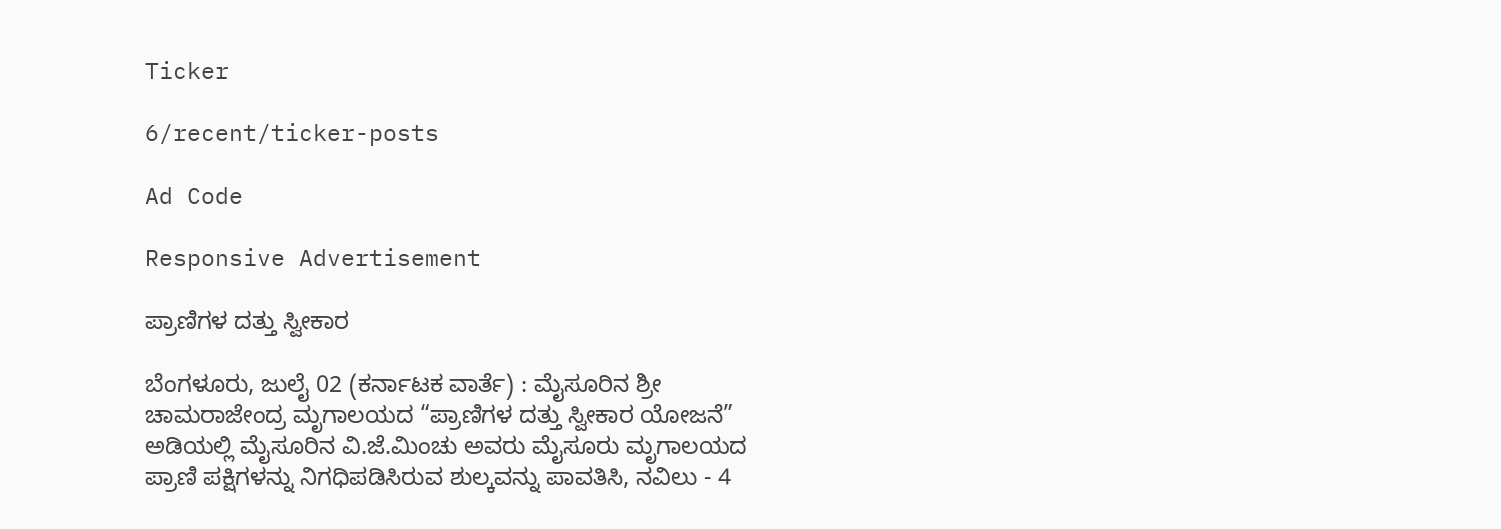Ticker

6/recent/ticker-posts

Ad Code

Responsive Advertisement

ಪ್ರಾಣಿಗಳ ದತ್ತು ಸ್ವೀಕಾರ

ಬೆಂಗಳೂರು, ಜುಲೈ 02 (ಕರ್ನಾಟಕ ವಾರ್ತೆ) : ಮೈಸೂರಿನ ಶ್ರೀ ಚಾಮರಾಜೇಂದ್ರ ಮೃಗಾಲಯದ “ಪ್ರಾಣಿಗಳ ದತ್ತು ಸ್ವೀಕಾರ ಯೋಜನೆ” ಅಡಿಯಲ್ಲಿ ಮೈಸೂರಿನ ವಿ.ಜೆ.ಮಿಂಚು ಅವರು ಮೈಸೂರು ಮೃಗಾಲಯದ ಪ್ರಾಣಿ ಪಕ್ಷಿಗಳನ್ನು ನಿಗಧಿಪಡಿಸಿರುವ ಶುಲ್ಕವನ್ನು ಪಾವತಿಸಿ, ನವಿಲು - 4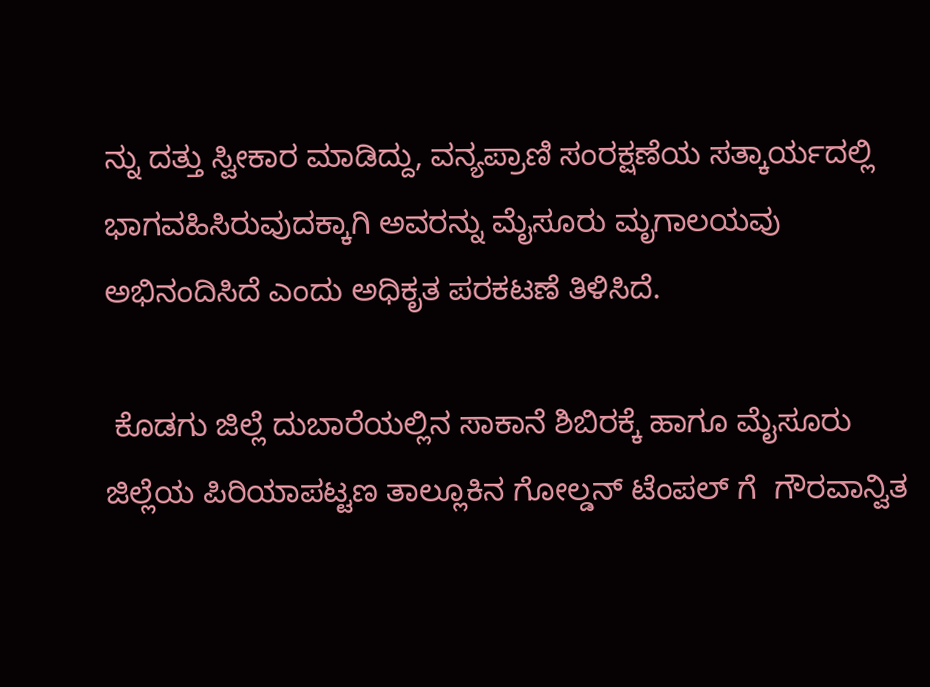ನ್ನು ದತ್ತು ಸ್ವೀಕಾರ ಮಾಡಿದ್ದು, ವನ್ಯಪ್ರಾಣಿ ಸಂರಕ್ಷಣೆಯ ಸತ್ಕಾರ್ಯದಲ್ಲಿ ಭಾಗವಹಿಸಿರುವುದಕ್ಕಾಗಿ ಅವರನ್ನು ಮೈಸೂರು ಮೃಗಾಲಯವು ಅಭಿನಂದಿಸಿದೆ ಎಂದು ಅಧಿಕೃತ ಪರಕಟಣೆ ತಿಳಿಸಿದೆ.

 ಕೊಡಗು ಜಿಲ್ಲೆ ದುಬಾರೆಯಲ್ಲಿನ‌ ಸಾಕಾನೆ ಶಿಬಿರಕ್ಕೆ ಹಾಗೂ ಮೈಸೂರು ಜಿಲ್ಲೆಯ ಪಿರಿಯಾಪಟ್ಟಣ ತಾಲ್ಲೂಕಿನ ಗೋಲ್ಡನ್ ಟೆಂಪಲ್ ಗೆ  ಗೌರವಾನ್ವಿತ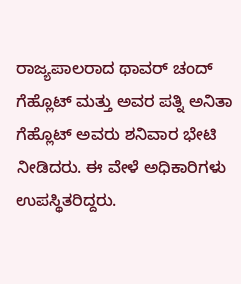ರಾಜ್ಯಪಾಲರಾದ ಥಾವರ್ ಚಂದ್ ಗೆಹ್ಲೊಟ್ ಮತ್ತು ಅವರ ಪತ್ನಿ ಅನಿತಾ ಗೆಹ್ಲೊಟ್ ಅವರು ಶನಿವಾರ ಭೇಟಿ ನೀಡಿದರು. ಈ ವೇಳೆ ಅಧಿಕಾರಿಗಳು ಉಪಸ್ಥಿತರಿದ್ದರು.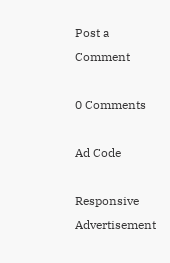Post a Comment

0 Comments

Ad Code

Responsive Advertisement